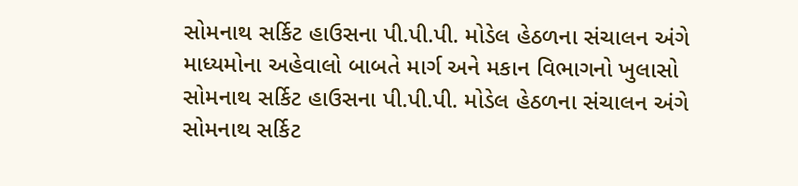સોમનાથ સર્કિટ હાઉસના પી.પી.પી. મોડેલ હેઠળના સંચાલન અંગે માધ્યમોના અહેવાલો બાબતે માર્ગ અને મકાન વિભાગનો ખુલાસો
સોમનાથ સર્કિટ હાઉસના પી.પી.પી. મોડેલ હેઠળના સંચાલન અંગે
સોમનાથ સર્કિટ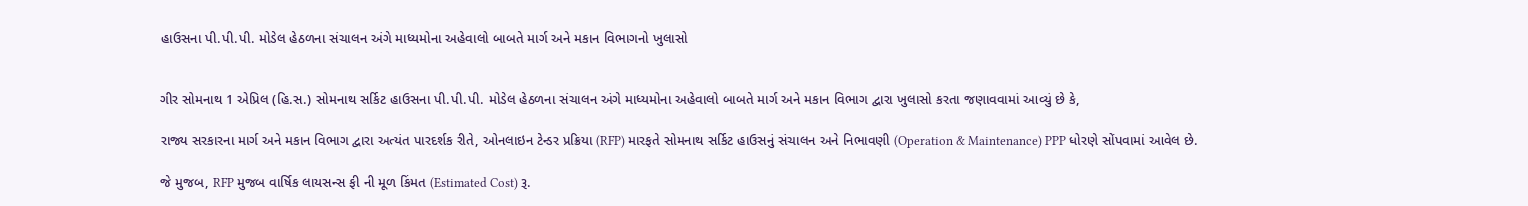હાઉસના પી.પી.પી. મોડેલ હેઠળના સંચાલન અંગે માધ્યમોના અહેવાલો બાબતે માર્ગ અને મકાન વિભાગનો ખુલાસો


ગીર સોમનાથ 1 એપ્રિલ (હિ.સ.) સોમનાથ સર્કિટ હાઉસના પી.પી.પી. મોડેલ હેઠળના સંચાલન અંગે માધ્યમોના અહેવાલો બાબતે માર્ગ અને મકાન વિભાગ દ્વારા ખુલાસો કરતા જણાવવામાં આવ્યું છે કે,

રાજ્ય સરકારના માર્ગ અને મકાન વિભાગ દ્વારા અત્યંત પારદર્શક રીતે, ઓનલાઇન ટેન્ડર પ્રક્રિયા (RFP) મારફતે સોમનાથ સર્કિટ હાઉસનું સંચાલન અને નિભાવણી (Operation & Maintenance) PPP ધોરણે સોંપવામાં આવેલ છે.

જે મુજબ, RFP મુજબ વાર્ષિક લાયસન્સ ફી ની મૂળ કિંમત (Estimated Cost) રૂ.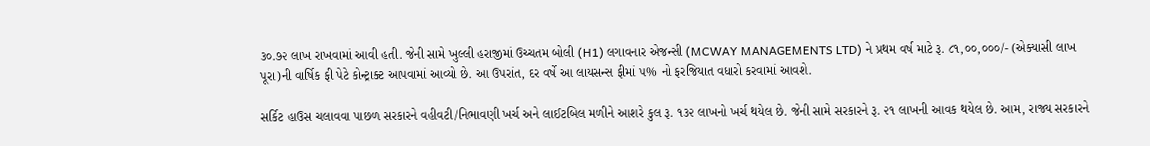૩૦.૭૨ લાખ રાખવામાં આવી હતી. જેની સામે ખુલ્લી હરાજીમાં ઉચ્ચતમ બોલી (H1) લગાવનાર એજન્સી (MCWAY MANAGEMENTS LTD) ને પ્રથમ વર્ષ માટે રૂ. ૮૧,૦૦,૦૦૦/- (એક્યાસી લાખ પૂરા)ની વાર્ષિક ફી પેટે કોન્ટ્રાક્ટ આપવામાં આવ્યો છે. આ ઉપરાંત, દર વર્ષે આ લાયસન્સ ફીમાં ૫% નો ફરજિયાત વધારો કરવામાં આવશે.

સર્કિટ હાઉસ ચલાવવા પાછળ સરકારને વહીવટી/નિભાવણી ખર્ચ અને લાઈટબિલ મળીને આશરે કુલ રૂ. ૧૩૨ લાખનો ખર્ચ થયેલ છે. જેની સામે સરકારને રૂ. ૨૧ લાખની આવક થયેલ છે. આમ, રાજ્ય સરકારને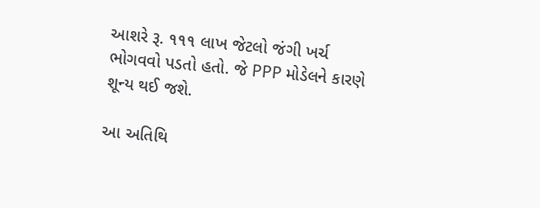આશરે રૂ. ૧૧૧ લાખ જેટલો જંગી ખર્ચ ભોગવવો પડતો હતો. જે PPP મોડેલને કારણે શૂન્ય થઈ જશે.

આ અતિથિ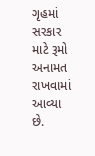ગૃહમાં સરકાર માટે રૂમો અનામત રાખવામાં આવ્યા છે.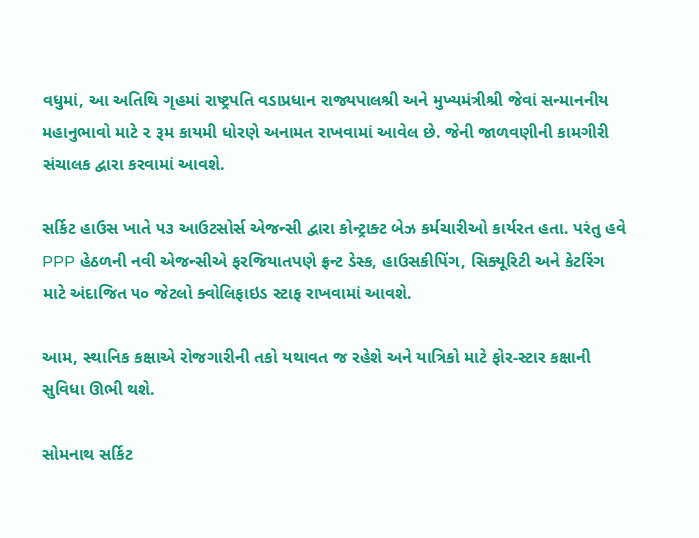વધુમાં, આ અતિથિ ગૃહમાં રાષ્ટ્રપતિ વડાપ્રધાન રાજ્યપાલશ્રી અને મુખ્યમંત્રીશ્રી જેવાં સન્માનનીય મહાનુભાવો માટે ૨ રૂમ કાયમી ધોરણે અનામત રાખવામાં આવેલ છે. જેની જાળવણીની કામગીરી સંચાલક દ્વારા કરવામાં આવશે.

સર્કિટ હાઉસ ખાતે ૫૩ આઉટસોર્સ એજન્સી દ્વારા કોન્ટ્રાક્ટ બેઝ કર્મચારીઓ કાર્યરત હતા. પરંતુ હવે PPP હેઠળની નવી એજન્સીએ ફરજિયાતપણે ફ્રન્ટ ડેસ્ક, હાઉસકીપિંગ, સિક્યૂરિટી અને કેટરિંગ માટે અંદાજિત ૫૦ જેટલો ક્વોલિફાઇડ સ્ટાફ રાખવામાં આવશે.

આમ, સ્થાનિક કક્ષાએ રોજગારીની તકો યથાવત જ રહેશે અને યાત્રિકો માટે ફોર-સ્ટાર કક્ષાની સુવિધા ઊભી થશે.

સોમનાથ સર્કિટ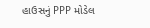હાઉસનું PPP મોડેલ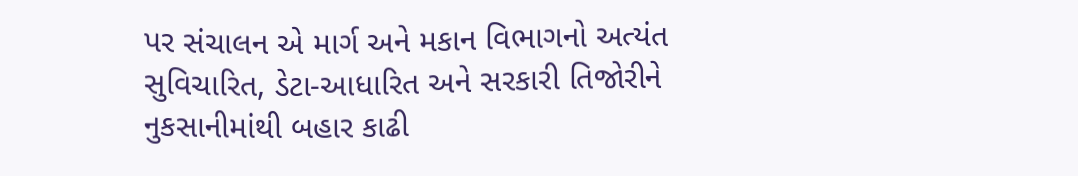પર સંચાલન એ માર્ગ અને મકાન વિભાગનો અત્યંત સુવિચારિત, ડેટા-આધારિત અને સરકારી તિજોરીને નુકસાનીમાંથી બહાર કાઢી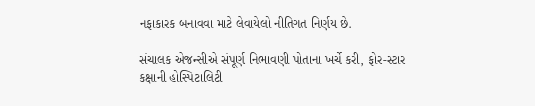નફાકારક બનાવવા માટે લેવાયેલો નીતિગત નિર્ણય છે.

સંચાલક એજન્સીએ સંપૂર્ણ નિભાવણી પોતાના ખર્ચે કરી, ફોર-સ્ટાર કક્ષાની હોસ્પિટાલિટી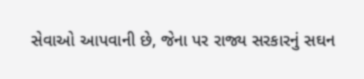સેવાઓ આપવાની છે, જેના પર રાજ્ય સરકારનું સઘન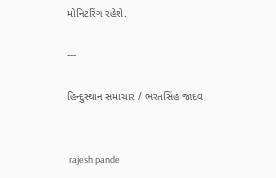મોનિટરિંગ રહેશે.

---

હિન્દુસ્થાન સમાચાર / ભરતસિંહ જાદવ


 rajesh pande